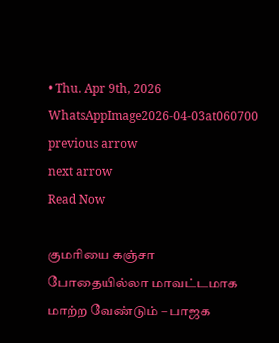• Thu. Apr 9th, 2026
WhatsAppImage2026-04-03at060700
previous arrow
next arrow
Read Now

குமரியை கஞ்சா போதையில்லா மாவட்டமாக மாற்ற வேண்டும் – பாஜக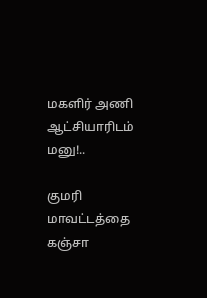மகளிர் அணி ஆட்சியாரிடம் மனு!..

குமரி மாவட்டத்தை கஞ்சா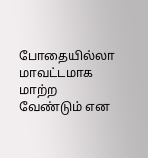போதையில்லா மாவட்டமாக மாற்ற வேண்டும் என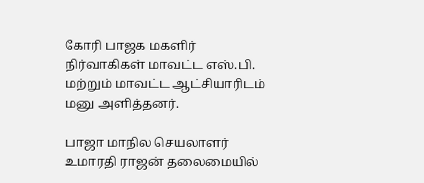கோரி பாஜக மகளிர் நிர்வாகிகள் மாவட்ட எஸ்.பி. மற்றும் மாவட்ட ஆட்சியாரிடம் மனு அளித்தனர்.

பாஜா மாநில செயலாளர் உமாரதி ராஜன் தலைமையில்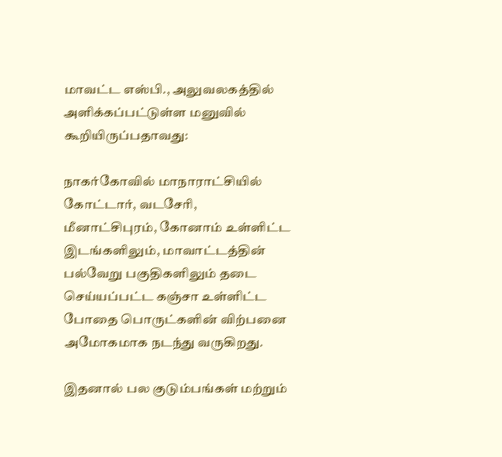மாவட்ட எஸ்பி., அலுவலகத்தில் அளிக்கப்பட்டுள்ள மனுவில் கூறியிருப்பதாவது:

நாகர்கோவில் மாநாராட்சியில் கோட்டார், வடசேரி, மீனாட்சிபுரம், கோனாம் உள்ளிட்ட இடங்களிலும், மாவாட்டத்தின் பல்வேறு பகுதிகளிலும் தடை செய்யப்பட்ட கஞ்சா உள்ளிட்ட போதை பொருட்களின் விற்பனை அமோகமாக நடந்து வருகிறது.

இதனால் பல குடும்பங்கள் மற்றும்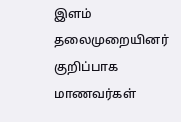இளம் தலைமுறையினர் குறிப்பாக மாணவர்கள்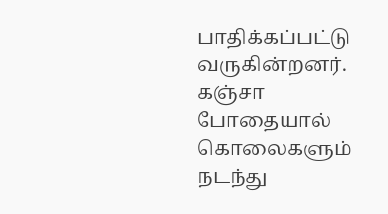பாதிக்கப்பட்டு வருகின்றனர். கஞ்சா போதையால் கொலைகளும் நடந்து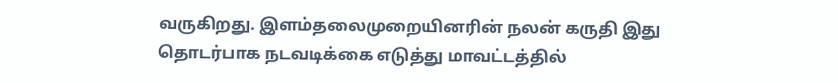வருகிறது. இளம்தலைமுறையினரின் நலன் கருதி இது தொடர்பாக நடவடிக்கை எடுத்து மாவட்டத்தில்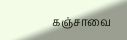கஞ்சாவை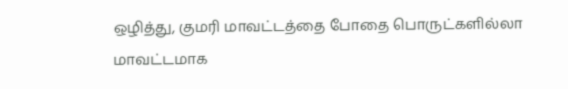ஒழித்து, குமரி மாவட்டத்தை போதை பொருட்களில்லா மாவட்டமாக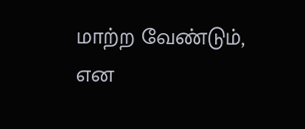மாற்ற வேண்டும், என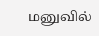மனுவில்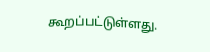கூறப்பட்டுள்ளது.